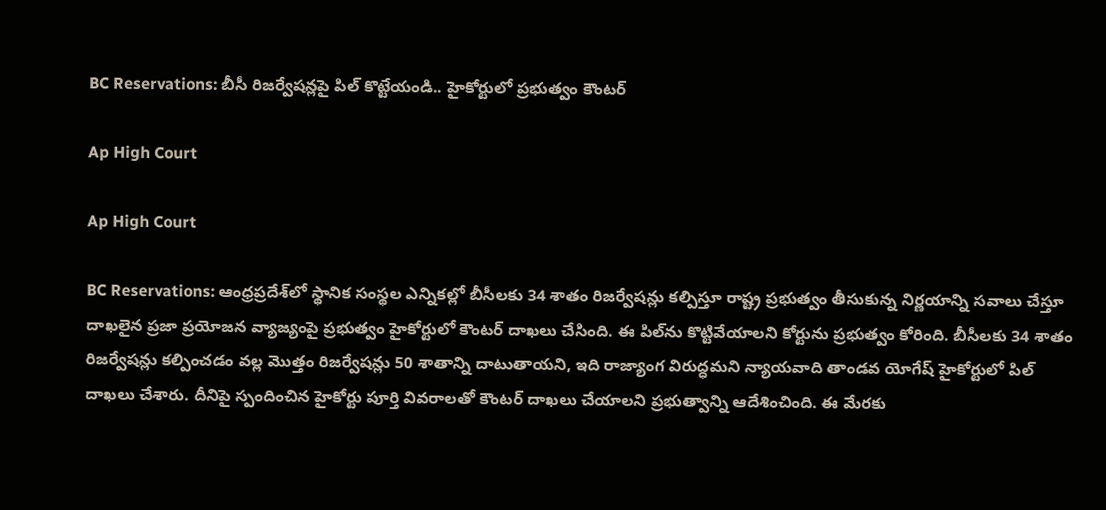BC Reservations: బీసీ రిజర్వేషన్లపై పిల్ కొట్టేయండి.. హైకోర్టులో ప్రభుత్వం కౌంటర్

Ap High Court

Ap High Court

BC Reservations: ఆంధ్రప్రదేశ్‌లో స్థానిక సంస్థల ఎన్నికల్లో బీసీలకు 34 శాతం రిజర్వేషన్లు కల్పిస్తూ రాష్ట్ర ప్రభుత్వం తీసుకున్న నిర్ణయాన్ని సవాలు చేస్తూ దాఖలైన ప్రజా ప్రయోజన వ్యాజ్యంపై ప్రభుత్వం హైకోర్టులో కౌంటర్ దాఖలు చేసింది. ఈ పిల్‌ను కొట్టివేయాలని కోర్టును ప్రభుత్వం కోరింది. బీసీలకు 34 శాతం రిజర్వేషన్లు కల్పించడం వల్ల మొత్తం రిజర్వేషన్లు 50 శాతాన్ని దాటుతాయని, ఇది రాజ్యాంగ విరుద్ధమని న్యాయవాది తాండవ యోగేష్ హైకోర్టులో పిల్ దాఖలు చేశారు. దీనిపై స్పందించిన హైకోర్టు పూర్తి వివరాలతో కౌంటర్ దాఖలు చేయాలని ప్రభుత్వాన్ని ఆదేశించింది. ఈ మేరకు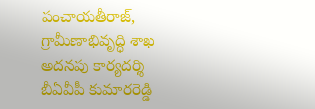పంచాయతీరాజ్, గ్రామీణాభివృద్ధి శాఖ అదనపు కార్యదర్శి బీఏవీపీ కుమారరెడ్డి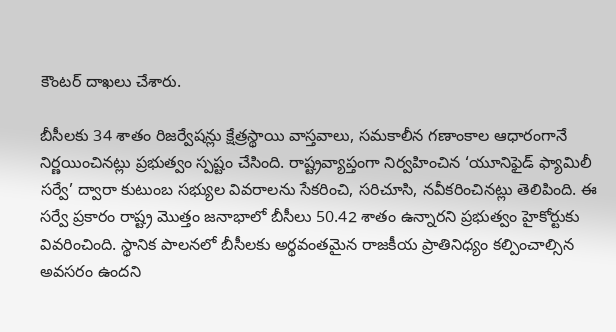కౌంటర్ దాఖలు చేశారు.

బీసీలకు 34 శాతం రిజర్వేషన్లు క్షేత్రస్థాయి వాస్తవాలు, సమకాలీన గణాంకాల ఆధారంగానే నిర్ణయించినట్లు ప్రభుత్వం స్పష్టం చేసింది. రాష్ట్రవ్యాప్తంగా నిర్వహించిన ‘యూనిఫైడ్ ఫ్యామిలీ సర్వే’ ద్వారా కుటుంబ సభ్యుల వివరాలను సేకరించి, సరిచూసి, నవీకరించినట్లు తెలిపింది. ఈ సర్వే ప్రకారం రాష్ట్ర మొత్తం జనాభాలో బీసీలు 50.42 శాతం ఉన్నారని ప్రభుత్వం హైకోర్టుకు వివరించింది. స్థానిక పాలనలో బీసీలకు అర్థవంతమైన రాజకీయ ప్రాతినిధ్యం కల్పించాల్సిన అవసరం ఉందని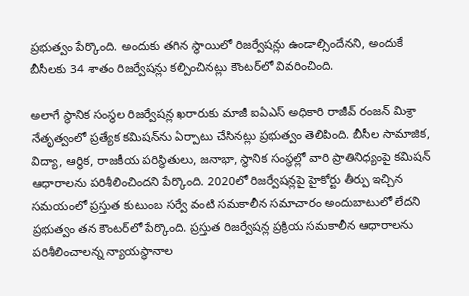ప్రభుత్వం పేర్కొంది. అందుకు తగిన స్థాయిలో రిజర్వేషన్లు ఉండాల్సిందేనని, అందుకే బీసీలకు 34 శాతం రిజర్వేషన్లు కల్పించినట్లు కౌంటర్‌లో వివరించింది.

అలాగే స్థానిక సంస్థల రిజర్వేషన్ల ఖరారుకు మాజీ ఐఏఎస్ అధికారి రాజీవ్ రంజన్ మిశ్రా నేతృత్వంలో ప్రత్యేక కమిషన్‌ను ఏర్పాటు చేసినట్లు ప్రభుత్వం తెలిపింది. బీసీల సామాజిక, విద్యా, ఆర్థిక, రాజకీయ పరిస్థితులు, జనాభా, స్థానిక సంస్థల్లో వారి ప్రాతినిధ్యంపై కమిషన్ ఆధారాలను పరిశీలించిందని పేర్కొంది. 2020లో రిజర్వేషన్లపై హైకోర్టు తీర్పు ఇచ్చిన సమయంలో ప్రస్తుత కుటుంబ సర్వే వంటి సమకాలీన సమాచారం అందుబాటులో లేదని ప్రభుత్వం తన కౌంటర్‌లో పేర్కొంది. ప్రస్తుత రిజర్వేషన్ల ప్రక్రియ సమకాలీన ఆధారాలను పరిశీలించాలన్న న్యాయస్థానాల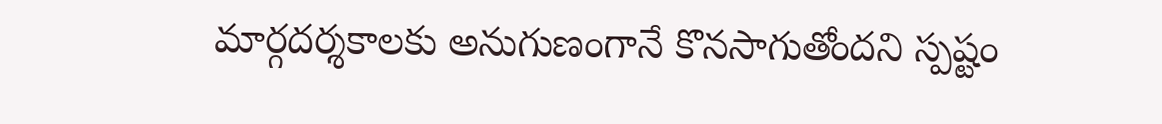మార్గదర్శకాలకు అనుగుణంగానే కొనసాగుతోందని స్పష్టం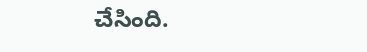చేసింది.